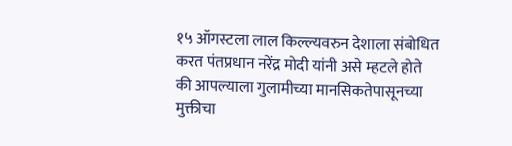१५ ऑगस्टला लाल किल्ल्यवरुन देशाला संबोधित करत पंतप्रधान नरेंद्र मोदी यांनी असे म्हटले होते की आपल्याला गुलामीच्या मानसिकतेपासूनच्या मुक्तीचा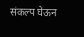संकल्प घेऊन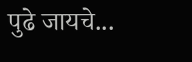पुढे जायचे...